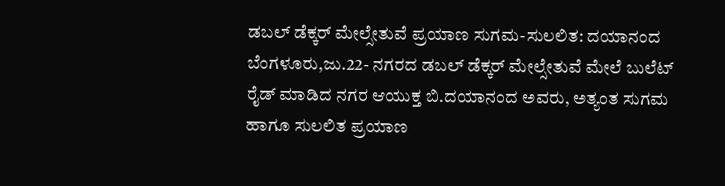ಡಬಲ್ ಡೆಕ್ಕರ್ ಮೇಲ್ಸೇತುವೆ ಪ್ರಯಾಣ ಸುಗಮ-ಸುಲಲಿತ: ದಯಾನಂದ
ಬೆಂಗಳೂರು,ಜು.22- ನಗರದ ಡಬಲ್ ಡೆಕ್ಕರ್ ಮೇಲ್ಸೇತುವೆ ಮೇಲೆ ಬುಲೆಟ್ ರೈಡ್ ಮಾಡಿದ ನಗರ ಆಯುಕ್ತ ಬಿ.ದಯಾನಂದ ಅವರು, ಅತ್ಯಂತ ಸುಗಮ ಹಾಗೂ ಸುಲಲಿತ ಪ್ರಯಾಣ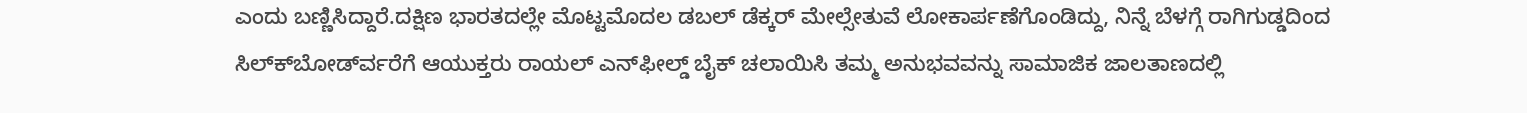ಎಂದು ಬಣ್ಣಿಸಿದ್ದಾರೆ.ದಕ್ಷಿಣ ಭಾರತದಲ್ಲೇ ಮೊಟ್ಟಮೊದಲ ಡಬಲ್ ಡೆಕ್ಕರ್ ಮೇಲ್ಸೇತುವೆ ಲೋಕಾರ್ಪಣೆಗೊಂಡಿದ್ದು, ನಿನ್ನೆ ಬೆಳಗ್ಗೆ ರಾಗಿಗುಡ್ಡದಿಂದ ಸಿಲ್ಕ್‍ಬೋರ್ಡ್‍ವರೆಗೆ ಆಯುಕ್ತರು ರಾಯಲ್ ಎನ್‍ಫೀಲ್ಡ್ ಬೈಕ್ ಚಲಾಯಿಸಿ ತಮ್ಮ ಅನುಭವವನ್ನು ಸಾಮಾಜಿಕ ಜಾಲತಾಣದಲ್ಲಿ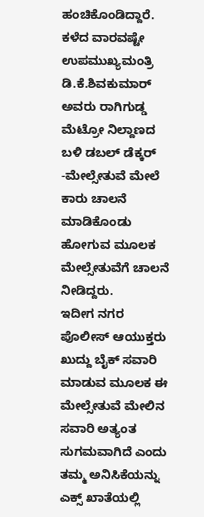ಹಂಚಿಕೊಂಡಿದ್ದಾರೆ.
ಕಳೆದ ವಾರವಷ್ಟೇ ಉಪಮುಖ್ಯಮಂತ್ರಿ ಡಿ.ಕೆ.ಶಿವಕುಮಾರ್ ಅವರು ರಾಗಿಗುಡ್ಡ ಮೆಟ್ರೋ ನಿಲ್ದಾಣದ ಬಳಿ ಡಬಲ್ ಡೆಕ್ಕರ್ -ಮೇಲ್ಸೇತುವೆ ಮೇಲೆ  ಕಾರು ಚಾಲನೆ ಮಾಡಿಕೊಂಡು ಹೋಗುವ ಮೂಲಕ ಮೇಲ್ಸೇತುವೆಗೆ ಚಾಲನೆ ನೀಡಿದ್ದರು.
ಇದೀಗ ನಗರ ಪೊಲೀಸ್ ಆಯುಕ್ತರು ಖುದ್ದು ಬೈಕ್ ಸವಾರಿ ಮಾಡುವ ಮೂಲಕ ಈ ಮೇಲ್ಸೇತುವೆ ಮೇಲಿನ ಸವಾರಿ ಅತ್ಯಂತ ಸುಗಮವಾಗಿದೆ ಎಂದು ತಮ್ಮ ಅನಿಸಿಕೆಯನ್ನು ಎಕ್ಸ್ ಖಾತೆಯಲ್ಲಿ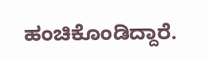ಹಂಚಿಕೊಂಡಿದ್ದಾರೆ.